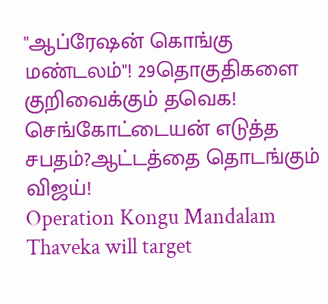"ஆப்ரேஷன் கொங்கு மண்டலம்"! 29தொகுதிகளை குறிவைக்கும் தவெக! செங்கோட்டையன் எடுத்த சபதம்?ஆட்டத்தை தொடங்கும் விஜய்!
Operation Kongu Mandalam Thaveka will target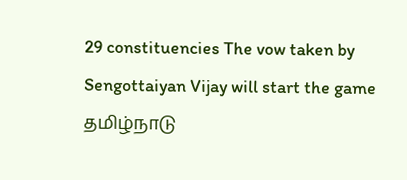29 constituencies The vow taken by Sengottaiyan Vijay will start the game
தமிழ்நாடு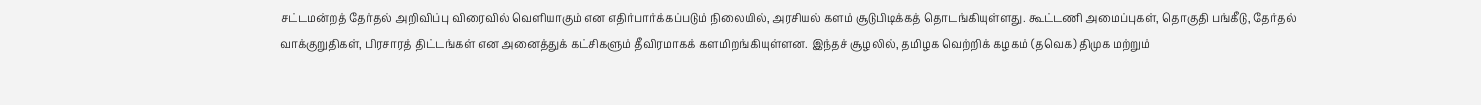சட்டமன்றத் தேர்தல் அறிவிப்பு விரைவில் வெளியாகும் என எதிர்பார்க்கப்படும் நிலையில், அரசியல் களம் சூடுபிடிக்கத் தொடங்கியுள்ளது. கூட்டணி அமைப்புகள், தொகுதி பங்கீடு, தேர்தல் வாக்குறுதிகள், பிரசாரத் திட்டங்கள் என அனைத்துக் கட்சிகளும் தீவிரமாகக் களமிறங்கியுள்ளன. இந்தச் சூழலில், தமிழக வெற்றிக் கழகம் (தவெக) திமுக மற்றும்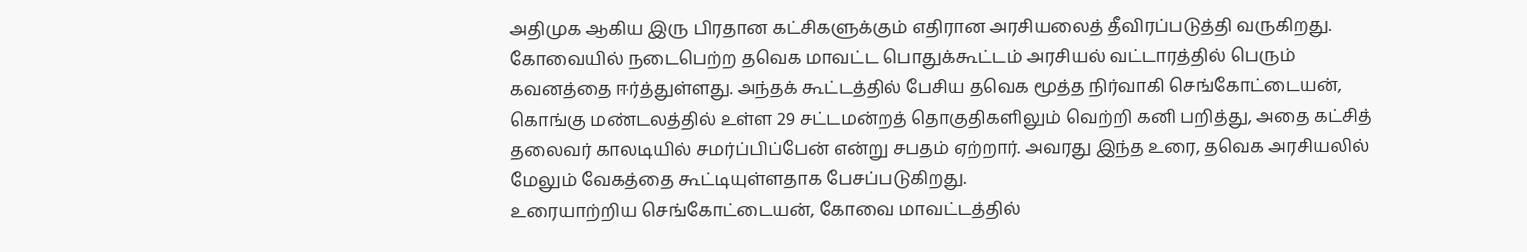அதிமுக ஆகிய இரு பிரதான கட்சிகளுக்கும் எதிரான அரசியலைத் தீவிரப்படுத்தி வருகிறது.
கோவையில் நடைபெற்ற தவெக மாவட்ட பொதுக்கூட்டம் அரசியல் வட்டாரத்தில் பெரும் கவனத்தை ஈர்த்துள்ளது. அந்தக் கூட்டத்தில் பேசிய தவெக மூத்த நிர்வாகி செங்கோட்டையன், கொங்கு மண்டலத்தில் உள்ள 29 சட்டமன்றத் தொகுதிகளிலும் வெற்றி கனி பறித்து, அதை கட்சித் தலைவர் காலடியில் சமர்ப்பிப்பேன் என்று சபதம் ஏற்றார். அவரது இந்த உரை, தவெக அரசியலில் மேலும் வேகத்தை கூட்டியுள்ளதாக பேசப்படுகிறது.
உரையாற்றிய செங்கோட்டையன், கோவை மாவட்டத்தில்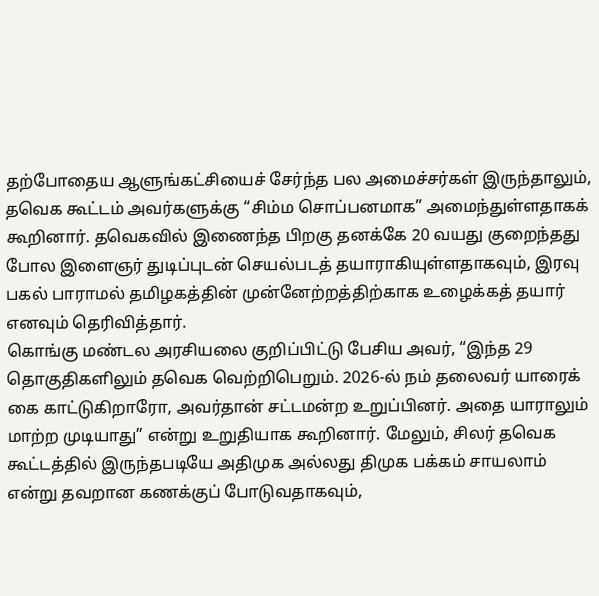தற்போதைய ஆளுங்கட்சியைச் சேர்ந்த பல அமைச்சர்கள் இருந்தாலும், தவெக கூட்டம் அவர்களுக்கு “சிம்ம சொப்பனமாக” அமைந்துள்ளதாகக் கூறினார். தவெகவில் இணைந்த பிறகு தனக்கே 20 வயது குறைந்தது போல இளைஞர் துடிப்புடன் செயல்படத் தயாராகியுள்ளதாகவும், இரவு பகல் பாராமல் தமிழகத்தின் முன்னேற்றத்திற்காக உழைக்கத் தயார் எனவும் தெரிவித்தார்.
கொங்கு மண்டல அரசியலை குறிப்பிட்டு பேசிய அவர், “இந்த 29 தொகுதிகளிலும் தவெக வெற்றிபெறும். 2026-ல் நம் தலைவர் யாரைக் கை காட்டுகிறாரோ, அவர்தான் சட்டமன்ற உறுப்பினர். அதை யாராலும் மாற்ற முடியாது” என்று உறுதியாக கூறினார். மேலும், சிலர் தவெக கூட்டத்தில் இருந்தபடியே அதிமுக அல்லது திமுக பக்கம் சாயலாம் என்று தவறான கணக்குப் போடுவதாகவும்,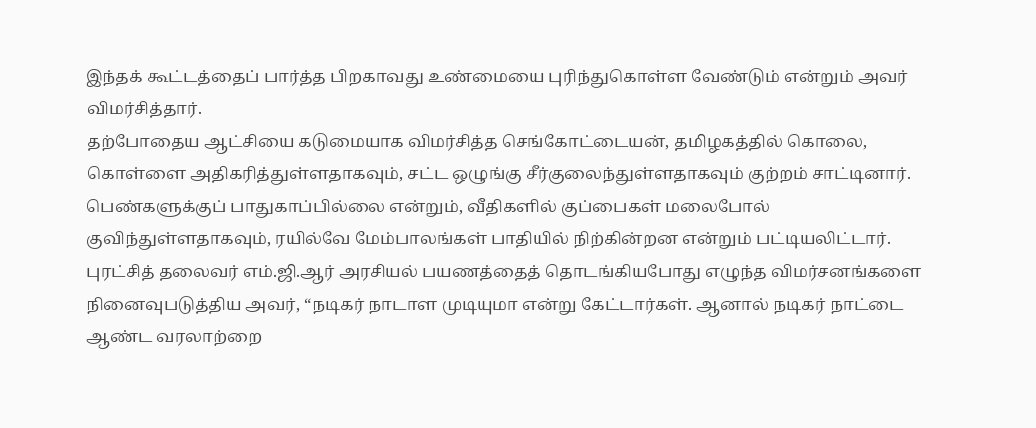இந்தக் கூட்டத்தைப் பார்த்த பிறகாவது உண்மையை புரிந்துகொள்ள வேண்டும் என்றும் அவர் விமர்சித்தார்.
தற்போதைய ஆட்சியை கடுமையாக விமர்சித்த செங்கோட்டையன், தமிழகத்தில் கொலை, கொள்ளை அதிகரித்துள்ளதாகவும், சட்ட ஒழுங்கு சீர்குலைந்துள்ளதாகவும் குற்றம் சாட்டினார். பெண்களுக்குப் பாதுகாப்பில்லை என்றும், வீதிகளில் குப்பைகள் மலைபோல் குவிந்துள்ளதாகவும், ரயில்வே மேம்பாலங்கள் பாதியில் நிற்கின்றன என்றும் பட்டியலிட்டார்.
புரட்சித் தலைவர் எம்.ஜி.ஆர் அரசியல் பயணத்தைத் தொடங்கியபோது எழுந்த விமர்சனங்களை நினைவுபடுத்திய அவர், “நடிகர் நாடாள முடியுமா என்று கேட்டார்கள். ஆனால் நடிகர் நாட்டை ஆண்ட வரலாற்றை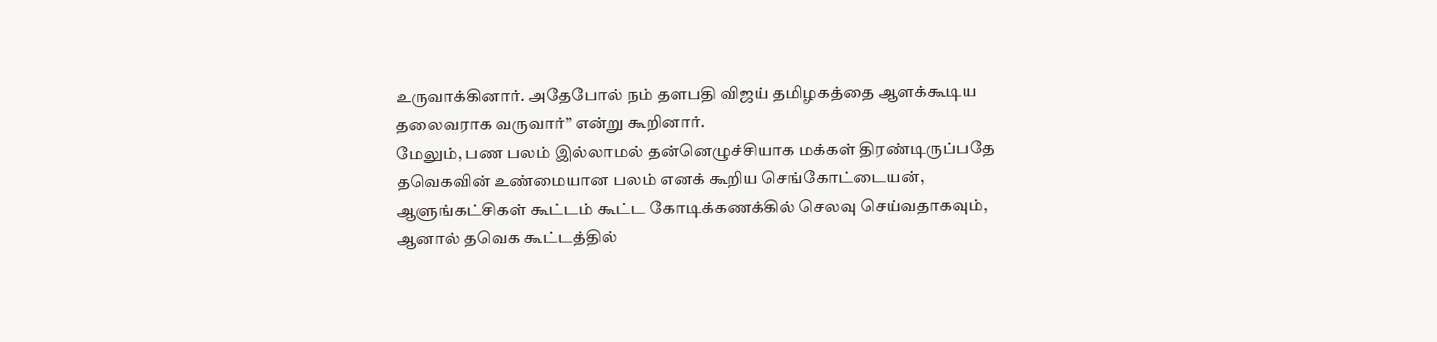உருவாக்கினார். அதேபோல் நம் தளபதி விஜய் தமிழகத்தை ஆளக்கூடிய தலைவராக வருவார்” என்று கூறினார்.
மேலும், பண பலம் இல்லாமல் தன்னெழுச்சியாக மக்கள் திரண்டிருப்பதே தவெகவின் உண்மையான பலம் எனக் கூறிய செங்கோட்டையன், ஆளுங்கட்சிகள் கூட்டம் கூட்ட கோடிக்கணக்கில் செலவு செய்வதாகவும், ஆனால் தவெக கூட்டத்தில்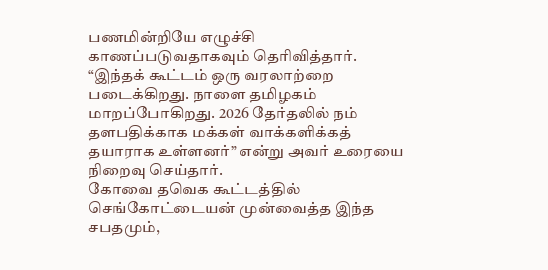பணமின்றியே எழுச்சி காணப்படுவதாகவும் தெரிவித்தார். “இந்தக் கூட்டம் ஒரு வரலாற்றை படைக்கிறது. நாளை தமிழகம் மாறப்போகிறது. 2026 தேர்தலில் நம் தளபதிக்காக மக்கள் வாக்களிக்கத் தயாராக உள்ளனர்” என்று அவர் உரையை நிறைவு செய்தார்.
கோவை தவெக கூட்டத்தில் செங்கோட்டையன் முன்வைத்த இந்த சபதமும்,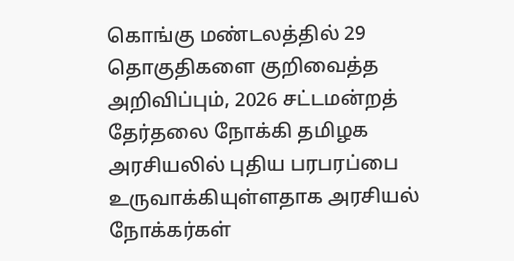கொங்கு மண்டலத்தில் 29 தொகுதிகளை குறிவைத்த அறிவிப்பும், 2026 சட்டமன்றத் தேர்தலை நோக்கி தமிழக அரசியலில் புதிய பரபரப்பை உருவாக்கியுள்ளதாக அரசியல் நோக்கர்கள்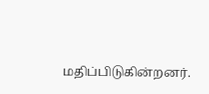மதிப்பிடுகின்றனர்.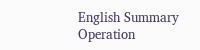English Summary
Operation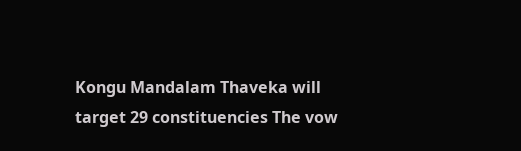Kongu Mandalam Thaveka will target 29 constituencies The vow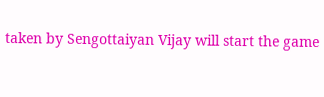taken by Sengottaiyan Vijay will start the game